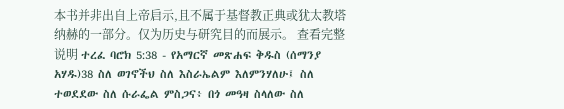本书并非出自上帝启示,且不属于基督教正典或犹太教塔纳赫的一部分。仅为历史与研究目的而展示。 查看完整说明 ተረፈ ባሮክ 5:38 - የአማርኛ መጽሐፍ ቅዱስ (ሰማንያ አሃዱ)38 ስለ ወገኖችህ ስለ እስራኤልም እለምንሃለሁ፤ ስለ ተወደደው ስለ ሱራፌል ምስጋና፥ በጎ መዓዛ ስላለው ስለ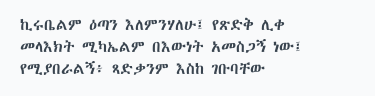ኪሩቤልም ዕጣን እለምንሃለሁ፤ የጽድቅ ሊቀ መላእክት ሚካኤልም በእውነት አመስጋኝ ነው፤ የሚያበራልኝ፥ ጻድቃንም እስከ ገቡባቸው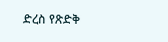ድረስ የጽድቅ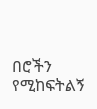በሮችን የሚከፍትልኝ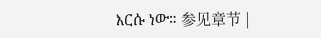እርሱ ነው። 参见章节 |